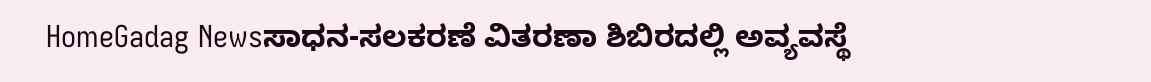HomeGadag Newsಸಾಧನ-ಸಲಕರಣೆ ವಿತರಣಾ ಶಿಬಿರದಲ್ಲಿ ಅವ್ಯವಸ್ಥೆ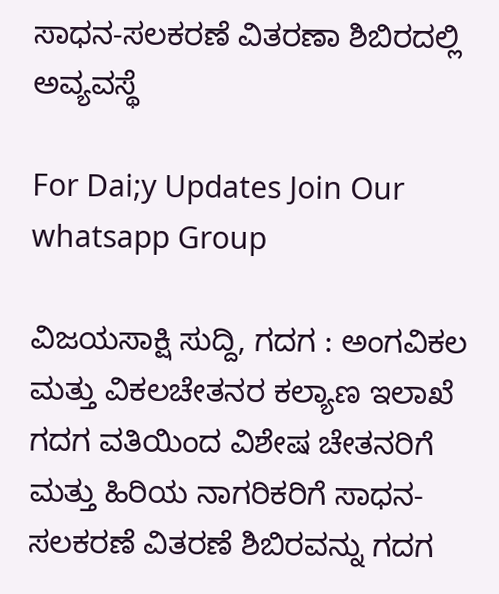ಸಾಧನ-ಸಲಕರಣೆ ವಿತರಣಾ ಶಿಬಿರದಲ್ಲಿ ಅವ್ಯವಸ್ಥೆ

For Dai;y Updates Join Our whatsapp Group

ವಿಜಯಸಾಕ್ಷಿ ಸುದ್ದಿ, ಗದಗ : ಅಂಗವಿಕಲ ಮತ್ತು ವಿಕಲಚೇತನರ ಕಲ್ಯಾಣ ಇಲಾಖೆ ಗದಗ ವತಿಯಿಂದ ವಿಶೇಷ ಚೇತನರಿಗೆ ಮತ್ತು ಹಿರಿಯ ನಾಗರಿಕರಿಗೆ ಸಾಧನ-ಸಲಕರಣೆ ವಿತರಣೆ ಶಿಬಿರವನ್ನು ಗದಗ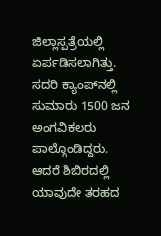ಜಿಲ್ಲಾಸ್ಪತ್ರೆಯಲ್ಲಿ ಏರ್ಪಡಿಸಲಾಗಿತ್ತು. ಸದರಿ ಕ್ಯಾಂಪ್‌ನಲ್ಲಿ ಸುಮಾರು 1500 ಜನ ಅಂಗವಿಕಲರು ಪಾಲ್ಗೊಂಡಿದ್ದರು. ಆದರೆ ಶಿಬಿರದಲ್ಲಿ ಯಾವುದೇ ತರಹದ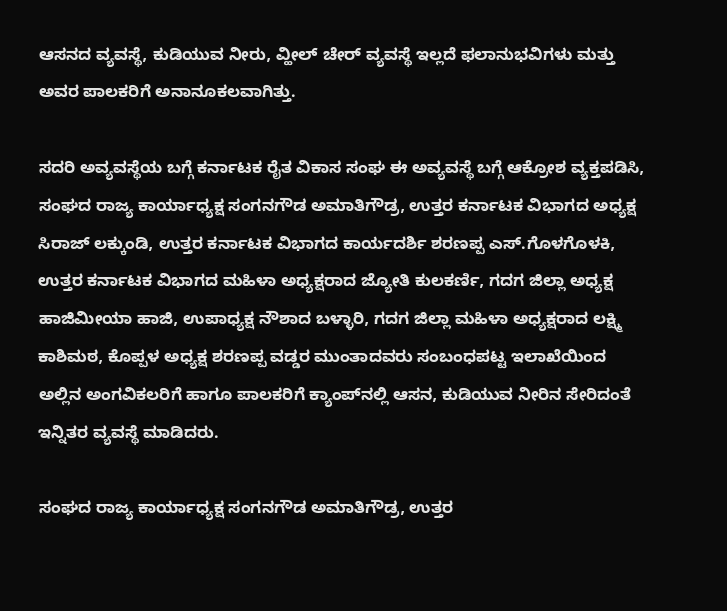ಆಸನದ ವ್ಯವಸ್ಥೆ, ಕುಡಿಯುವ ನೀರು, ವ್ಹೀಲ್ ಚೇರ್ ವ್ಯವಸ್ಥೆ ಇಲ್ಲದೆ ಫಲಾನುಭವಿಗಳು ಮತ್ತು ಅವರ ಪಾಲಕರಿಗೆ ಅನಾನೂಕಲವಾಗಿತ್ತು.

ಸದರಿ ಅವ್ಯವಸ್ಥೆಯ ಬಗ್ಗೆ ಕರ್ನಾಟಕ ರೈತ ವಿಕಾಸ ಸಂಘ ಈ ಅವ್ಯವಸ್ಥೆ ಬಗ್ಗೆ ಆಕ್ರೋಶ ವ್ಯಕ್ತಪಡಿಸಿ, ಸಂಘದ ರಾಜ್ಯ ಕಾರ್ಯಾಧ್ಯಕ್ಷ ಸಂಗನಗೌಡ ಅಮಾತಿಗೌಡ್ರ, ಉತ್ತರ ಕರ್ನಾಟಕ ವಿಭಾಗದ ಅಧ್ಯಕ್ಷ ಸಿರಾಜ್ ಲಕ್ಕುಂಡಿ, ಉತ್ತರ ಕರ್ನಾಟಕ ವಿಭಾಗದ ಕಾರ್ಯದರ್ಶಿ ಶರಣಪ್ಪ ಎಸ್.ಗೊಳಗೊಳಕಿ, ಉತ್ತರ ಕರ್ನಾಟಕ ವಿಭಾಗದ ಮಹಿಳಾ ಅಧ್ಯಕ್ಷರಾದ ಜ್ಯೋತಿ ಕುಲಕರ್ಣಿ, ಗದಗ ಜಿಲ್ಲಾ ಅಧ್ಯಕ್ಷ ಹಾಜಿಮೀಯಾ ಹಾಜಿ, ಉಪಾಧ್ಯಕ್ಷ ನೌಶಾದ ಬಳ್ಳಾರಿ, ಗದಗ ಜಿಲ್ಲಾ ಮಹಿಳಾ ಅಧ್ಯಕ್ಷರಾದ ಲಕ್ಷ್ಮಿ ಕಾಶಿಮಠ, ಕೊಪ್ಪಳ ಅಧ್ಯಕ್ಷ ಶರಣಪ್ಪ ವಡ್ಡರ ಮುಂತಾದವರು ಸಂಬಂಧಪಟ್ಟ ಇಲಾಖೆಯಿಂದ ಅಲ್ಲಿನ ಅಂಗವಿಕಲರಿಗೆ ಹಾಗೂ ಪಾಲಕರಿಗೆ ಕ್ಯಾಂಪ್‌ನಲ್ಲಿ ಆಸನ, ಕುಡಿಯುವ ನೀರಿನ ಸೇರಿದಂತೆ ಇನ್ನಿತರ ವ್ಯವಸ್ಥೆ ಮಾಡಿದರು.

ಸಂಘದ ರಾಜ್ಯ ಕಾರ್ಯಾಧ್ಯಕ್ಷ ಸಂಗನಗೌಡ ಅಮಾತಿಗೌಡ್ರ, ಉತ್ತರ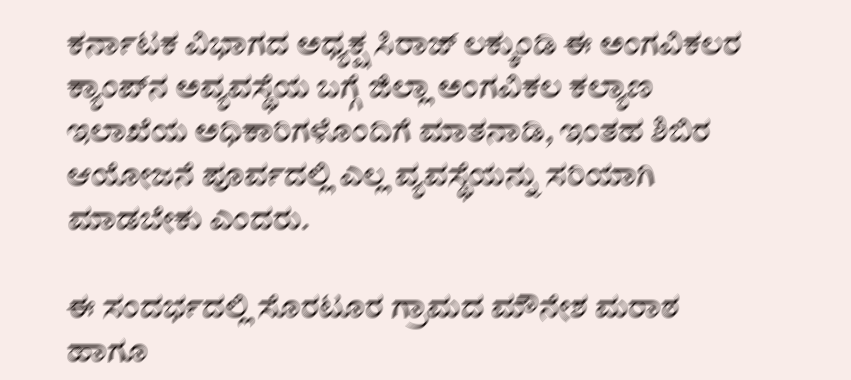ಕರ್ನಾಟಕ ವಿಭಾಗದ ಅಧ್ಯಕ್ಷ ಸಿರಾಜ್ ಲಕ್ಕುಂಡಿ ಈ ಅಂಗವಿಕಲರ ಕ್ಯಾಂಪ್‌ನ ಅವ್ಯವಸ್ಥೆಯ ಬಗ್ಗೆ ಜಿಲ್ಲಾ ಅಂಗವಿಕಲ ಕಲ್ಯಾಣ ಇಲಾಖೆಯ ಅಧಿಕಾರಿಗಳೊಂದಿಗೆ ಮಾತನಾಡಿ, ಇಂತಹ ಶಿಬಿರ ಆಯೋಜನೆ ಪೂರ್ವದಲ್ಲಿ ಎಲ್ಲ ವ್ಯವಸ್ಥೆಯನ್ನು ಸರಿಯಾಗಿ ಮಾಡಬೇಕು ಎಂದರು.

ಈ ಸಂದರ್ಭದಲ್ಲಿ ಸೊರಟೂರ ಗ್ರಾಮದ ಮೌನೇಶ ಮರಾಠ ಹಾಗೂ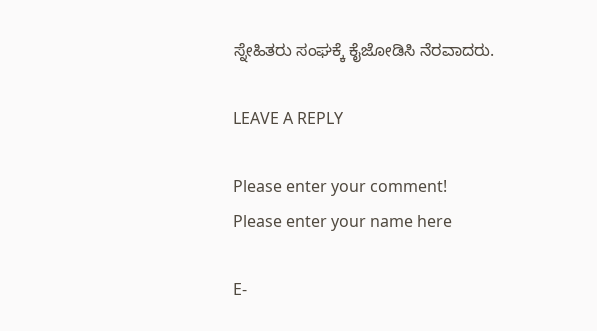ಸ್ನೇಹಿತರು ಸಂಘಕ್ಕೆ ಕೈಜೋಡಿಸಿ ನೆರವಾದರು.

LEAVE A REPLY

Please enter your comment!
Please enter your name here

E-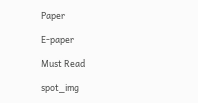Paper

E-paper

Must Read

spot_img